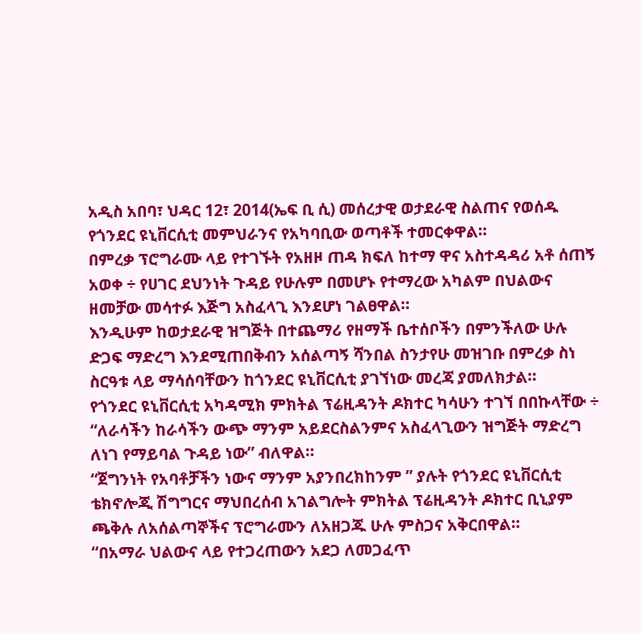አዲስ አበባ፣ ህዳር 12፣ 2014(ኤፍ ቢ ሲ) መሰረታዊ ወታደራዊ ስልጠና የወሰዱ የጎንደር ዩኒቨርሲቲ መምህራንና የአካባቢው ወጣቶች ተመርቀዋል።
በምረቃ ፕሮግራሙ ላይ የተገኙት የአዘዞ ጠዳ ክፍለ ከተማ ዋና አስተዳዳሪ አቶ ሰጠኝ አወቀ ÷ የሀገር ደህንነት ጉዳይ የሁሉም በመሆኑ የተማረው አካልም በህልውና ዘመቻው መሳተፉ እጅግ አስፈላጊ እንደሆነ ገልፀዋል።
እንዲሁም ከወታደራዊ ዝግጅት በተጨማሪ የዘማች ቤተሰቦችን በምንችለው ሁሉ ድጋፍ ማድረግ እንደሚጠበቅብን አሰልጣኝ ሻንበል ስንታየሁ መዝገቡ በምረቃ ስነ ስርዓቱ ላይ ማሳሰባቸውን ከጎንደር ዩኒቨርሲቲ ያገኘነው መረጃ ያመለክታል።
የጎንደር ዩኒቨርሲቲ አካዳሚክ ምክትል ፕሬዚዳንት ዶክተር ካሳሁን ተገኘ በበኩላቸው ÷ “ለራሳችን ከራሳችን ውጭ ማንም አይደርስልንምና አስፈላጊውን ዝግጅት ማድረግ ለነገ የማይባል ጉዳይ ነው” ብለዋል።
“ጀግንነት የአባቶቻችን ነውና ማንም አያንበረክከንም ” ያሉት የጎንደር ዩኒቨርሲቲ ቴክኖሎጂ ሽግግርና ማህበረሰብ አገልግሎት ምክትል ፕሬዚዳንት ዶክተር ቢኒያም ጫቅሉ ለአሰልጣኞችና ፕሮግራሙን ለአዘጋጁ ሁሉ ምስጋና አቅርበዋል።
“በአማራ ህልውና ላይ የተጋረጠውን አደጋ ለመጋፈጥ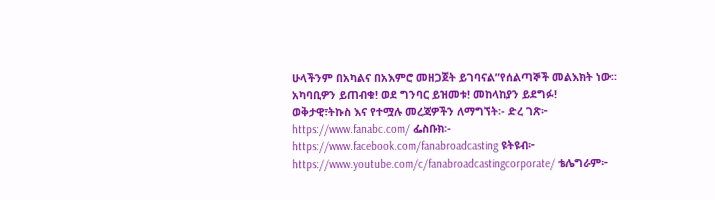ሁላችንም በአካልና በአእምሮ መዘጋጀት ይገባናል”የሰልጣኞች መልእክት ነው።
አካባቢዎን ይጠብቁ! ወደ ግንባር ይዝመቱ! መከላከያን ይደግፉ!
ወቅታዊ፣ትኩስ እና የተሟሉ መረጃዎችን ለማግኘት፡- ድረ ገጽ፦ https://www.fanabc.com/ ፌስቡክ፡- https://www.facebook.com/fanabroadcasting ዩትዩብ፦ https://www.youtube.com/c/fanabroadcastingcorporate/ ቴሌግራም፦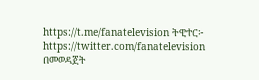https://t.me/fanatelevision ትዊተር፦ https://twitter.com/fanatelevision በመወዳጀት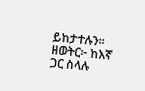ይከታተሉን፡፡
ዘወትር፦ ከእኛ ጋር ስላሉ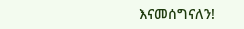እናመሰግናለን!